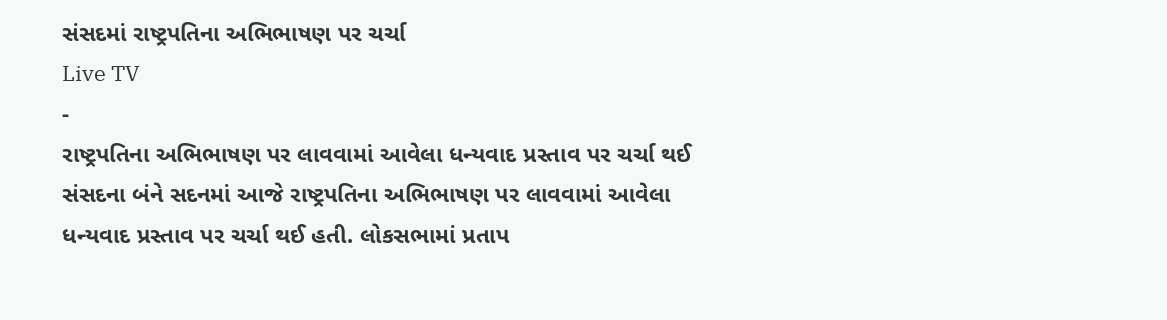સંસદમાં રાષ્ટ્રપતિના અભિભાષણ પર ચર્ચા
Live TV
-
રાષ્ટ્રપતિના અભિભાષણ પર લાવવામાં આવેલા ધન્યવાદ પ્રસ્તાવ પર ચર્ચા થઈ
સંસદના બંને સદનમાં આજે રાષ્ટ્રપતિના અભિભાષણ પર લાવવામાં આવેલા ધન્યવાદ પ્રસ્તાવ પર ચર્ચા થઈ હતી. લોકસભામાં પ્રતાપ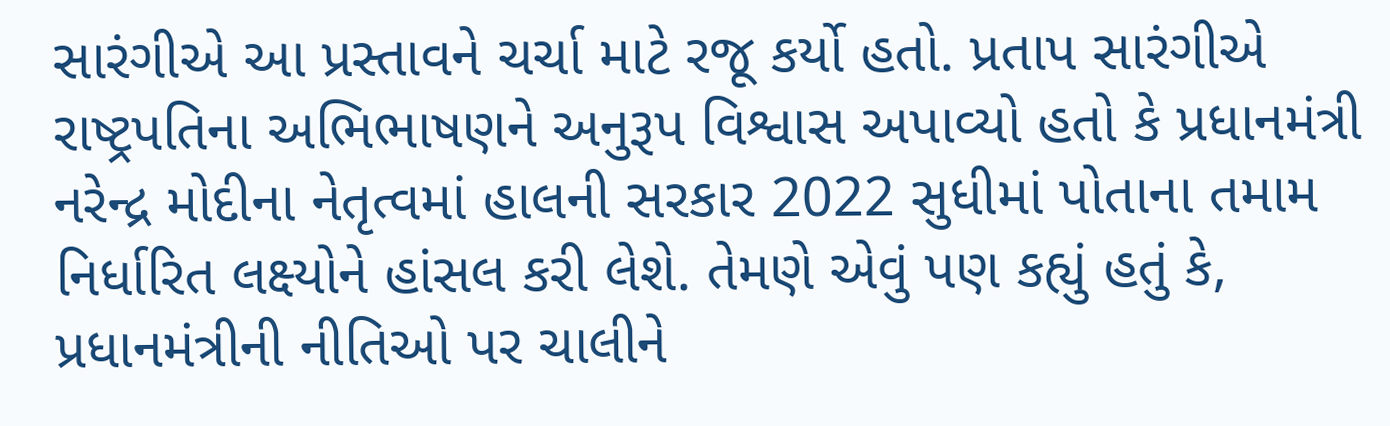સારંગીએ આ પ્રસ્તાવને ચર્ચા માટે રજૂ કર્યો હતો. પ્રતાપ સારંગીએ રાષ્ટ્રપતિના અભિભાષણને અનુરૂપ વિશ્વાસ અપાવ્યો હતો કે પ્રધાનમંત્રી નરેન્દ્ર મોદીના નેતૃત્વમાં હાલની સરકાર 2022 સુધીમાં પોતાના તમામ નિર્ધારિત લક્ષ્યોને હાંસલ કરી લેશે. તેમણે એવું પણ કહ્યું હતું કે, પ્રધાનમંત્રીની નીતિઓ પર ચાલીને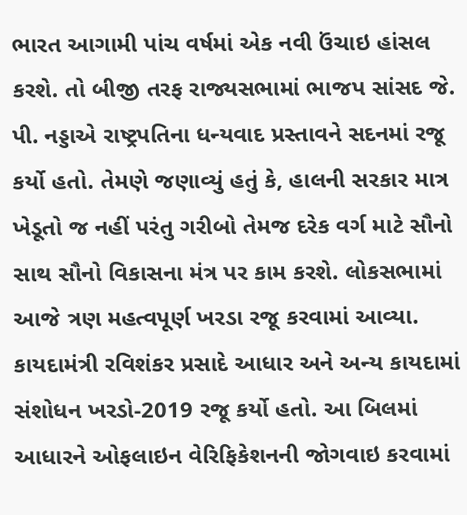ભારત આગામી પાંચ વર્ષમાં એક નવી ઉંચાઇ હાંસલ કરશે. તો બીજી તરફ રાજ્યસભામાં ભાજપ સાંસદ જે. પી. નડ્ડાએ રાષ્ટ્રપતિના ધન્યવાદ પ્રસ્તાવને સદનમાં રજૂ કર્યો હતો. તેમણે જણાવ્યું હતું કે, હાલની સરકાર માત્ર ખેડૂતો જ નહીં પરંતુ ગરીબો તેમજ દરેક વર્ગ માટે સૌનો સાથ સૌનો વિકાસના મંત્ર પર કામ કરશે. લોકસભામાં આજે ત્રણ મહત્વપૂર્ણ ખરડા રજૂ કરવામાં આવ્યા. કાયદામંત્રી રવિશંકર પ્રસાદે આધાર અને અન્ય કાયદામાં સંશોધન ખરડો-2019 રજૂ કર્યો હતો. આ બિલમાં આધારને ઓફલાઇન વેરિફિકેશનની જોગવાઇ કરવામાં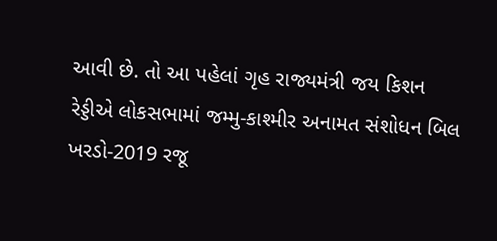આવી છે. તો આ પહેલાં ગૃહ રાજ્યમંત્રી જય કિશન રેડ્ડીએ લોકસભામાં જમ્મુ-કાશ્મીર અનામત સંશોધન બિલ ખરડો-2019 રજૂ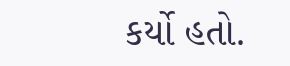કર્યો હતો.